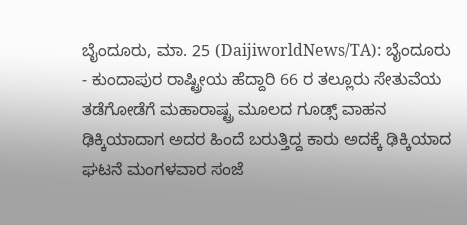ಬೈಂದೂರು, ಮಾ. 25 (DaijiworldNews/TA): ಬೈಂದೂರು - ಕುಂದಾಪುರ ರಾಷ್ಟ್ರೀಯ ಹೆದ್ದಾರಿ 66 ರ ತಲ್ಲೂರು ಸೇತುವೆಯ ತಡೆಗೋಡೆಗೆ ಮಹಾರಾಷ್ಟ್ರ ಮೂಲದ ಗೂಡ್ಸ್ ವಾಹನ ಢಿಕ್ಕಿಯಾದಾಗ ಅದರ ಹಿಂದೆ ಬರುತ್ತಿದ್ದ ಕಾರು ಅದಕ್ಕೆ ಢಿಕ್ಕಿಯಾದ ಘಟನೆ ಮಂಗಳವಾರ ಸಂಜೆ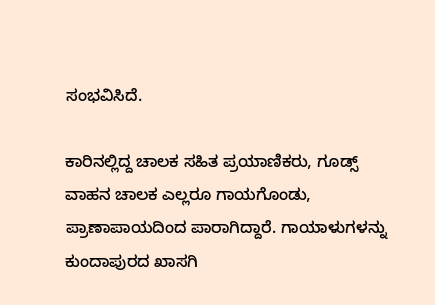ಸಂಭವಿಸಿದೆ.

ಕಾರಿನಲ್ಲಿದ್ದ ಚಾಲಕ ಸಹಿತ ಪ್ರಯಾಣಿಕರು, ಗೂಡ್ಸ್ ವಾಹನ ಚಾಲಕ ಎಲ್ಲರೂ ಗಾಯಗೊಂಡು, ಪ್ರಾಣಾಪಾಯದಿಂದ ಪಾರಾಗಿದ್ದಾರೆ. ಗಾಯಾಳುಗಳನ್ನು ಕುಂದಾಪುರದ ಖಾಸಗಿ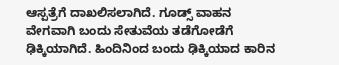ಆಸ್ಪತ್ರೆಗೆ ದಾಖಲಿಸಲಾಗಿದೆ. ಗೂಡ್ಸ್ ವಾಹನ ವೇಗವಾಗಿ ಬಂದು ಸೇತುವೆಯ ತಡೆಗೋಡೆಗೆ ಢಿಕ್ಕಿಯಾಗಿದೆ. ಹಿಂದಿನಿಂದ ಬಂದು ಢಿಕ್ಕಿಯಾದ ಕಾರಿನ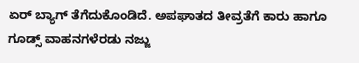ಏರ್ ಬ್ಯಾಗ್ ತೆಗೆದುಕೊಂಡಿದೆ. ಅಪಘಾತದ ತೀವ್ರತೆಗೆ ಕಾರು ಹಾಗೂ ಗೂಡ್ಸ್ ವಾಹನಗಳೆರಡು ನಜ್ಜು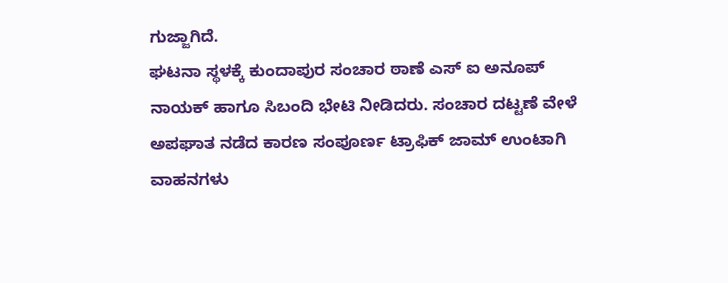ಗುಜ್ಜಾಗಿದೆ.
ಘಟನಾ ಸ್ಥಳಕ್ಕೆ ಕುಂದಾಪುರ ಸಂಚಾರ ಠಾಣೆ ಎಸ್ ಐ ಅನೂಪ್ ನಾಯಕ್ ಹಾಗೂ ಸಿಬಂದಿ ಭೇಟಿ ನೀಡಿದರು. ಸಂಚಾರ ದಟ್ಟಣೆ ವೇಳೆ ಅಪಘಾತ ನಡೆದ ಕಾರಣ ಸಂಪೂರ್ಣ ಟ್ರಾಫಿಕ್ ಜಾಮ್ ಉಂಟಾಗಿ ವಾಹನಗಳು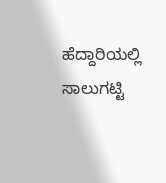ಹೆದ್ದಾರಿಯಲ್ಲಿ ಸಾಲುಗಟ್ಟಿ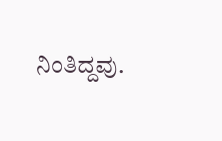ನಿಂತಿದ್ದವು.